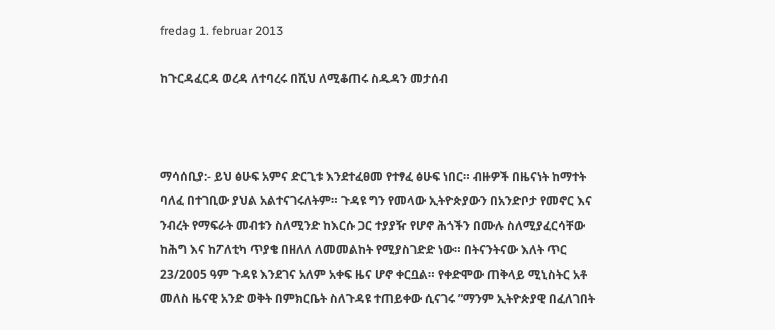fredag 1. februar 2013

ከጉርዳፈርዳ ወረዳ ለተባረሩ በሺህ ለሚቆጠሩ ስዱዳን መታሰብ



ማሳሰቢያ:- ይህ ፅሁፍ አምና ድርጊቱ እንደተፈፀመ የተፃፈ ፅሁፍ ነበር። ብዙዎች በዜናነት ከማተት ባለፈ በተገቢው ያህል አልተናገሩለትም። ጉዳዩ ግን የመላው ኢትዮጵያውን በአንድቦታ የመኖር እና ንብረት የማፍራት መብቱን ስለሚንድ ከእርሱ ጋር ተያያዥ የሆኖ ሕጎችን በሙሉ ስለሚያፈርሳቸው ከሕግ እና ከፖለቲካ ጥያቄ በዘለለ ለመመልከት የሚያስገድድ ነው። በትናንትናው እለት ጥር 23/2005 ዓም ጉዳዩ እንደገና አለም አቀፍ ዜና ሆኖ ቀርቧል። የቀድሞው ጠቅላይ ሚኒስትር አቶ መለስ ዜናዊ አንድ ወቅት በምክርቤት ስለጉዳዩ ተጠይቀው ሲናገሩ ”ማንም ኢትዮጵያዊ በፈለገበት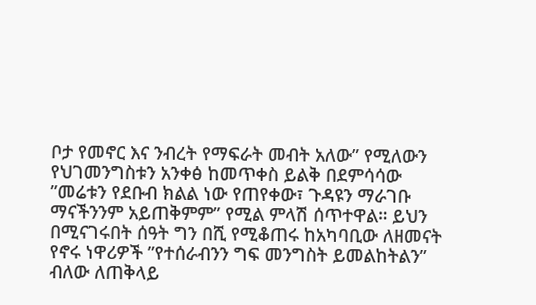ቦታ የመኖር እና ንብረት የማፍራት መብት አለው” የሚለውን የህገመንግስቱን አንቀፅ ከመጥቀስ ይልቅ በደምሳሳው ”መሬቱን የደቡብ ክልል ነው የጠየቀው፣ ጉዳዩን ማራገቡ ማናችንንም አይጠቅምም” የሚል ምላሽ ሰጥተዋል። ይህን በሚናገሩበት ሰዓት ግን በሺ የሚቆጠሩ ከአካባቢው ለዘመናት የኖሩ ነዋሪዎች ”የተሰራብንን ግፍ መንግስት ይመልከትልን” ብለው ለጠቅላይ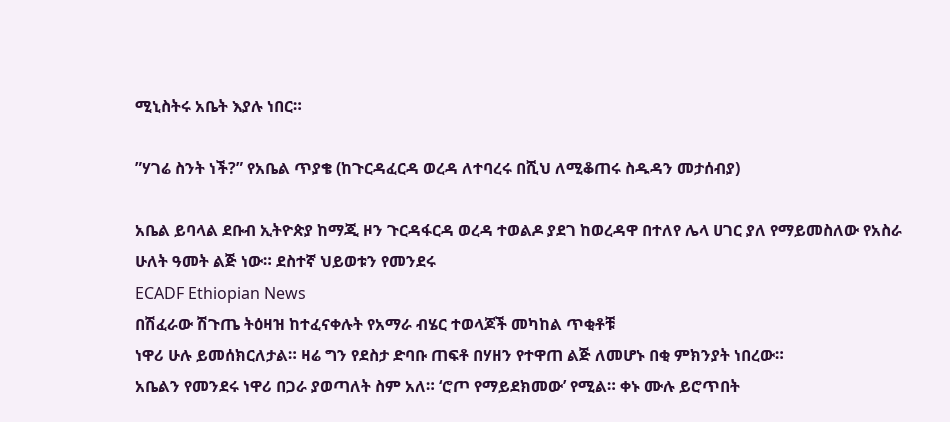ሚኒስትሩ አቤት እያሉ ነበር።

”ሃገሬ ስንት ነች?” የአቤል ጥያቄ (ከጉርዳፈርዳ ወረዳ ለተባረሩ በሺህ ለሚቆጠሩ ስዱዳን መታሰብያ)

አቤል ይባላል ደቡብ ኢትዮጵያ ከማጂ ዞን ጉርዳፋርዳ ወረዳ ተወልዶ ያደገ ከወረዳዋ በተለየ ሌላ ሀገር ያለ የማይመስለው የአስራ ሁለት ዓመት ልጅ ነው። ደስተኛ ህይወቱን የመንደሩ
ECADF Ethiopian News
በሽፈራው ሽጉጤ ትዕዛዝ ከተፈናቀሉት የአማራ ብሄር ተወላጆች መካከል ጥቂቶቹ
ነዋሪ ሁሉ ይመሰክርለታል። ዛሬ ግን የደስታ ድባቡ ጠፍቶ በሃዘን የተዋጠ ልጅ ለመሆኑ በቂ ምክንያት ነበረው።
አቤልን የመንደሩ ነዋሪ በጋራ ያወጣለት ስም አለ። ‘ሮጦ የማይደክመው’ የሚል። ቀኑ ሙሉ ይሮጥበት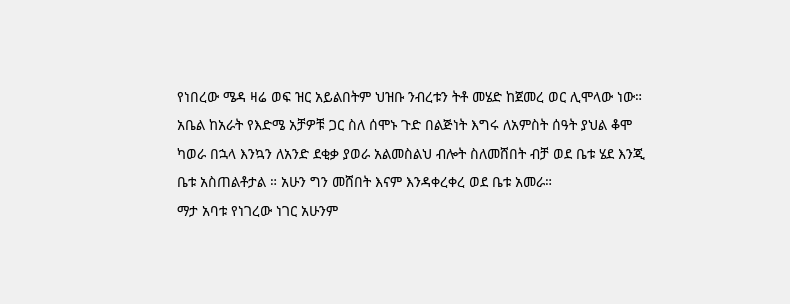የነበረው ሜዳ ዛሬ ወፍ ዝር አይልበትም ህዝቡ ንብረቱን ትቶ መሄድ ከጀመረ ወር ሊሞላው ነው። አቤል ከአራት የእድሜ አቻዎቹ ጋር ስለ ሰሞኑ ጉድ በልጅነት እግሩ ለአምስት ሰዓት ያህል ቆሞ ካወራ በኋላ እንኳን ለአንድ ደቂቃ ያወራ አልመስልህ ብሎት ስለመሸበት ብቻ ወደ ቤቱ ሄደ እንጂ ቤቱ አስጠልቶታል ። አሁን ግን መሸበት እናም እንዳቀረቀረ ወደ ቤቱ አመራ።
ማታ አባቱ የነገረው ነገር አሁንም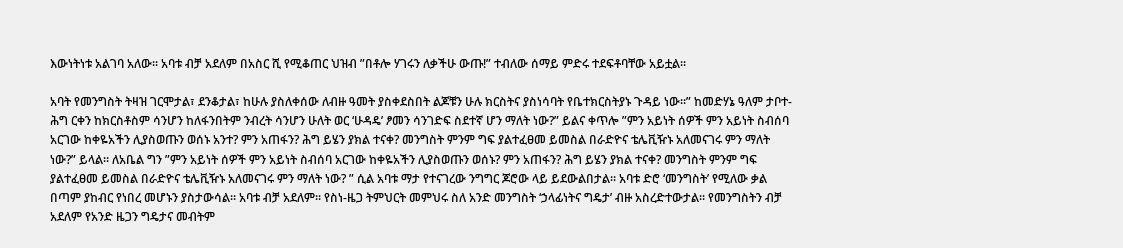እውነትነቱ አልገባ አለው። አባቱ ብቻ አደለም በአስር ሺ የሚቆጠር ህዝብ ”በቶሎ ሃገሩን ለቃችሁ ውጡ!” ተብለው ሰማይ ምድሩ ተደፍቶባቸው አይቷል።

አባት የመንግስት ትዛዝ ገርሞታል፣ ደንቆታል፣ ከሁሉ ያስለቀሰው ለብዙ ዓመት ያስቀደስበት ልጆቹን ሁሉ ክርስትና ያስነሳባት የቤተክርስትያኑ ጉዳይ ነው።” ከመድሃኔ ዓለም ታቦተ-ሕግ ርቀን ከክርስቶስም ሳንሆን ከለፋንበትም ንብረት ሳንሆን ሁለት ወር ‘ሁዳዴ’ ፆመን ሳንገድፍ ስደተኛ ሆን ማለት ነው?” ይልና ቀጥሎ ”ምን አይነት ሰዎች ምን አይነት ስብሰባ አርገው ከቀዬአችን ሊያስወጡን ወሰኑ አንተ? ምን አጠፋን? ሕግ ይሄን ያክል ተናቀ? መንግስት ምንም ግፍ ያልተፈፀመ ይመስል በራድዮና ቴሌቪዥኑ አለመናገሩ ምን ማለት ነው?” ይላል። ለአቤል ግን ”ምን አይነት ሰዎች ምን አይነት ስብሰባ አርገው ከቀዬአችን ሊያስወጡን ወሰኑ? ምን አጠፋን? ሕግ ይሄን ያክል ተናቀ? መንግስት ምንም ግፍ ያልተፈፀመ ይመስል በራድዮና ቴሌቪዥኑ አለመናገሩ ምን ማለት ነው? ” ሲል አባቱ ማታ የተናገረው ንግግር ጆሮው ላይ ይደውልበታል። አባቱ ድሮ ‘መንግስት’ የሚለው ቃል በጣም ያከብር የነበረ መሆኑን ያስታውሳል። አባቱ ብቻ አደለም። የስነ-ዜጋ ትምህርት መምህሩ ስለ አንድ መንግስት ‘ኃላፊነትና ግዴታ’ ብዙ አስረድተውታል። የመንግስትን ብቻ አደለም የአንድ ዜጋን ግዴታና መብትም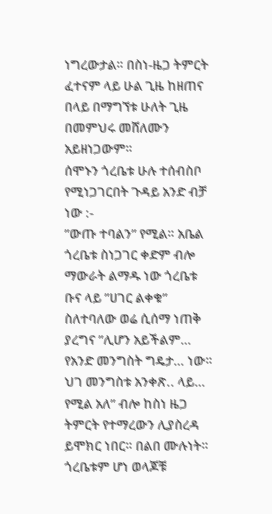ነግረውታል። በስነ-ዜጋ ትምርት ፈተናም ላይ ሁል ጊዜ ከዘጠና በላይ በማግኘቱ ሁለት ጊዜ በመምህሩ መሸለሙን አይዘነጋውም።
ሰሞኑን ጎረቤቱ ሁሉ ተሰብስቦ የሚነጋገርበት ጉዳይ አንድ ብቻ ነው :-
”ውጡ ተባልን” የሚል። አቤል ጎረቤቱ ስነጋገር ቀድም ብሎ ማውራት ልማዱ ነው ጎረቤቱ ቡና ላይ ”ሀገር ልቀቁ” ስለተባለው ወሬ ሲሰማ ነጠቅ ያረግና ”ሊሆን አይችልም… የአንድ መንግስት ግዴታ… ነው። ህገ መንግስቱ አንቀጽ.. ላይ… የሚል አለ” ብሎ ከስነ ዜጋ ትምርት የተማረውን ሊያስረዳ ይሞክር ነበር። በልበ ሙሉነት። ጎረቤቱም ሆነ ወላጆቹ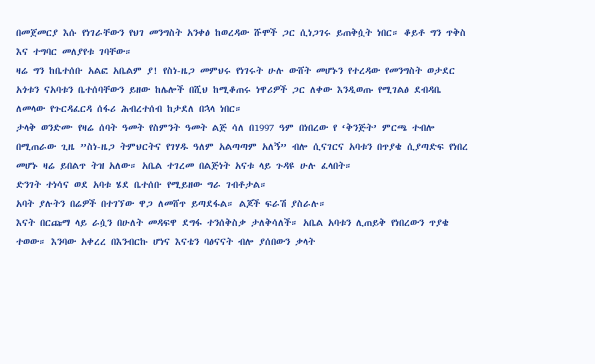በመጀመርያ እሱ የነገራቸውን የህገ መንግስት አንቀፅ ከወረዳው ሹሞች ጋር ሲነጋገሩ ይጠቅሷት ነበር። ቆይቶ ግን ጥቅስ እና ተግባር መለያየቱ ገባቸው።
ዛሬ ግን ከቤተሰቡ አልፎ አቤልም ያ! የስነ-ዜጋ መምህሩ የነገሩት ሁሉ ውሸት መሆኑን የተረዳው የመንግስት ወታደር አጎቱን ናአባቱን ቤተሰባቸውን ይዘው ከሌሎች በሺህ ከሚቆጠሩ ነዋሪዎች ጋር ለቀው እንዲወጡ የሚገልፅ ደብዳቤ ለመላው የጉርዳፈርዳ ሰፋሪ ሕብረተሰብ ከታደለ በኋላ ነበር።
ታላቅ ወንድሙ የዛሬ ሰባት ዓመት የስምንት ዓመት ልጅ ሳለ በ1997 ዓም በነበረው የ ‘ቅንጅት’ ምርጫ ተብሎ በሚጠራው ጊዜ ”ስነ-ዜጋ ትምህርትና የገሃዱ ዓለም አልጣጣም አለኝ” ብሎ ሲናገርና አባቱን በጥያቄ ሲያጣድፍ የነበረ መሆኑ ዛሬ ይበልጥ ትዝ አለው። አቤል ተገረመ በልጅነት አናቱ ላይ ጉዳዩ ሁሉ ፈላበት።
ድንገት ተነሳና ወደ አባቱ ሄደ ቤተሰቡ የሚይዘው ግራ ገብቶታል።
አባት ያሉትን በሬዎች በተገኘው ዋጋ ለመሸጥ ይጣደፋል። ልጆች ፍራሽ ያስራሉ።
እናት በርጩማ ላይ ራሷን በሁለት መዳፍዋ ደግፋ ተንሰቅስቃ ታለቅሳለች። አቤል አባቱን ሊጠይቅ የነበረውን ጥያቄ ተወው። እንባው አቀረረ በእንብርኩ ሆነና እናቴን ባፅናናት ብሎ ያሰበውን ቃላት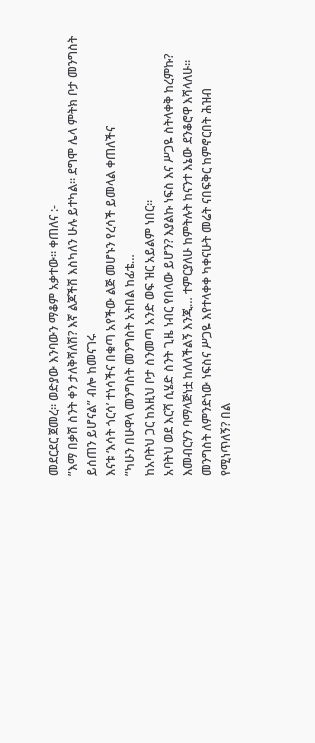መደርደር ጀመረ። ወድያው እንባውን ማቆም አቃተው። ቀጠለና :-
”እማ በቃሽ ስንት ቀን ታለቅሻለሽ? እኛ ልጆችሽ እስካለን ሁሉ ይተካል። ደግሞ ሌላ ምትክ ቦታ መንግስት ይሰጠን ይሆናል” ብሎ ከመናገሩ
እናቱ ‘እሳት ጎርሳ’ ተነሳችና በቁጣ አየችው ልጅ መሆኑን የረሳች ይመላል ቀጠለችና
”ካሁን በሁዋላ መንግስት መንግስት አትበል ከፊቴ…
ከአባትህ ጋር ከእዚህ ቦታ ስንመጣ አንድ ወፍ ዝር አይልም ነበር።
አባትህ ወደ እርሻ ሲሄድ ስንት ጊዜ ነብር የበላው ይሆን? እያልኩ ነፍስ እና ሥጋዬ ስትላቀቅ ከረምኩ? እመብርሃን ባማላጅነቷ ከለለችልኝ እንጂ… ተምርያለሁ ከምትሉት ከናንተ እኔው ደንቆሮዋ እሻላለሁ። መንግስት ለምንድነው ነፍስና ሥጋዬ እየተላቀቀ ካቀናሁት መሬት ናበፍቅር ከምኖርበት ሕዝብ የሚነጥለኝ? በል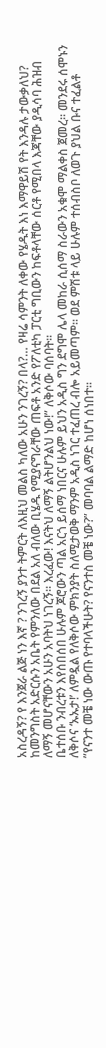አስረዳኝ? የ እንጀራ ልጅ ነን እኛ ? ንገረኝ ያንተ ትምርት ለእዚህ መልስ ካለው አሁን ንገረኝ? በላ?… የዛሬ ሳምንት ለቀው የሄዱት እነ እማዋይሽ የት እንዳሉ ታውቃለህ? ከመንግስት አድርሱን አቤት የምንለው በደል አለ ብለው ቢሄዱ የሚያናግራቸው ጠፍቶ አንድ የፖለቲካ ፓርቲ ግቢውን ከፍቶላቸው ሰርቶ የሚበላ እጃቸው ያዲሳባ ሕዝብ ለማኝ መሆናቸውን አሁን አባትህ ነገረኝ። እረፈው! እናትህ ለማኝ ልትሆንልህ ነው!” ለቅሶው ባሰባት።
ቤተሰቡ ንብረቱን እየሰበሰበ ሁሉም ጆሮውን ጣል አርጎ ይሰማ ነበርና ሁሉም ይህን አዲስ ግን ደግሞ ሌላ መከራ ሲሰማ ስራውን አቁሞ ማልቀስ ጀመረ። መንደሩ ሰሞኑን ለቅሶና ‘ኡኡታ!’ ለምዷል የለቅሶው ምክንያት ስለሚታወቅ ማንም አዲስ ነገር ተፈጠረ ብሎ አይመጣም። ወደ ምሽቱ ላይ ሁሉም ተሰብስቦ ለወጉ ያህል ቡና ተፈልቶ ”የናንተ መቼ ነው ውጡ የተባላችሁት? የናንተስ መቼ ነው?” መባባል ልማድ ከሆነ ሰነበተ።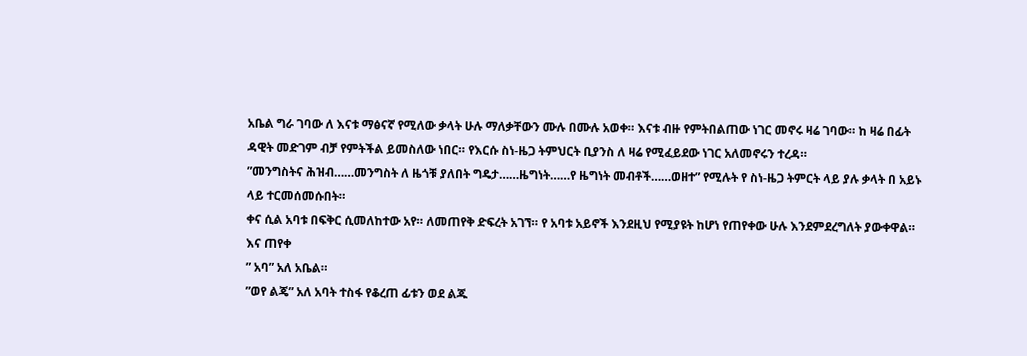አቤል ግራ ገባው ለ እናቱ ማፅናኛ የሚለው ቃላት ሁሉ ማለቃቸውን ሙሉ በሙሉ አወቀ። እናቱ ብዙ የምትበልጠው ነገር መኖሩ ዛሬ ገባው። ከ ዛሬ በፊት ዳዊት መድገም ብቻ የምትችል ይመስለው ነበር። የእርሱ ስነ-ዜጋ ትምህርት ቢያንስ ለ ዛሬ የሚፈይደው ነገር አለመኖሩን ተረዳ።
”መንግስትና ሕዝብ……መንግስት ለ ዜጎቹ ያለበት ግዴታ……ዜግነት……የ ዜግነት መብቶች……ወዘተ” የሚሉት የ ስነ-ዜጋ ትምርት ላይ ያሉ ቃላት በ አይኑ ላይ ተርመሰመሱበት።
ቀና ሲል አባቱ በፍቅር ሲመለከተው አየ። ለመጠየቅ ድፍረት አገኘ። የ አባቱ አይኖች እንደዚህ የሚያዩት ከሆነ የጠየቀው ሁሉ እንደምደረግለት ያውቀዋል። እና ጠየቀ
” አባ” አለ አቤል።
”ወየ ልጄ” አለ አባት ተስፋ የቆረጠ ፊቱን ወደ ልጁ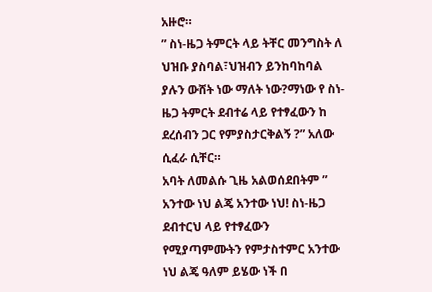አዙሮ።
” ስነ-ዜጋ ትምርት ላይ ትቸር መንግስት ለ ህዝቡ ያስባል፣ህዝብን ይንከባከባል ያሉን ውሸት ነው ማለት ነው?ማነው የ ስነ-ዜጋ ትምርት ደብተሬ ላይ የተፃፈውን ከ ደረሰብን ጋር የምያስታርቅልኝ ?” አለው ሲፈራ ሲቸር።
አባት ለመልሱ ጊዜ አልወሰደበትም ” አንተው ነህ ልጄ አንተው ነህ! ስነ-ዜጋ ደብተርህ ላይ የተፃፈውን የሚያጣምሙትን የምታስተምር አንተው ነህ ልጄ ዓለም ይሄው ነች በ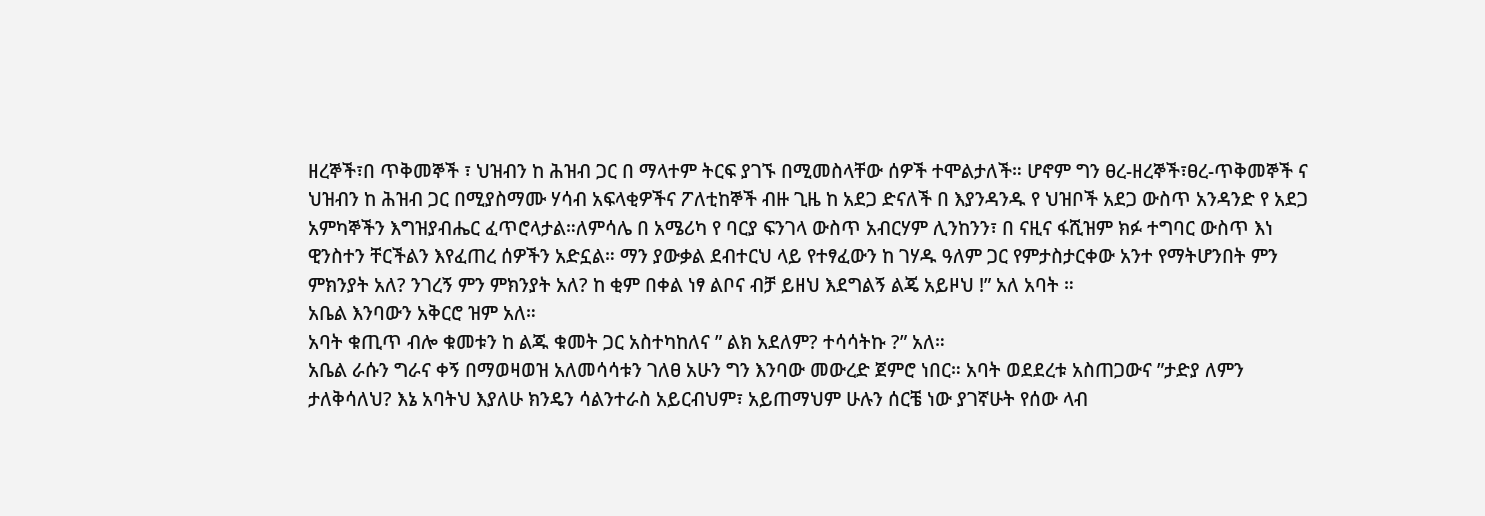ዘረኞች፣በ ጥቅመኞች ፣ ህዝብን ከ ሕዝብ ጋር በ ማላተም ትርፍ ያገኙ በሚመስላቸው ሰዎች ተሞልታለች። ሆኖም ግን ፀረ-ዘረኞች፣ፀረ-ጥቅመኞች ና ህዝብን ከ ሕዝብ ጋር በሚያስማሙ ሃሳብ አፍላቂዎችና ፖለቲከኞች ብዙ ጊዜ ከ አደጋ ድናለች በ እያንዳንዱ የ ህዝቦች አደጋ ውስጥ አንዳንድ የ አደጋ አምካኞችን እግዝያብሔር ፈጥሮላታል።ለምሳሌ በ አሜሪካ የ ባርያ ፍንገላ ውስጥ አብርሃም ሊንከንን፣ በ ናዚና ፋሺዝም ክፉ ተግባር ውስጥ እነ ዊንስተን ቸርችልን እየፈጠረ ሰዎችን አድኗል። ማን ያውቃል ደብተርህ ላይ የተፃፈውን ከ ገሃዱ ዓለም ጋር የምታስታርቀው አንተ የማትሆንበት ምን ምክንያት አለ? ንገረኝ ምን ምክንያት አለ? ከ ቂም በቀል ነፃ ልቦና ብቻ ይዘህ እደግልኝ ልጄ አይዞህ !” አለ አባት ።
አቤል እንባውን አቅርሮ ዝም አለ።
አባት ቁጢጥ ብሎ ቁመቱን ከ ልጁ ቁመት ጋር አስተካከለና ” ልክ አደለም? ተሳሳትኩ ?” አለ።
አቤል ራሱን ግራና ቀኝ በማወዛወዝ አለመሳሳቱን ገለፀ አሁን ግን እንባው መውረድ ጀምሮ ነበር። አባት ወደደረቱ አስጠጋውና ”ታድያ ለምን ታለቅሳለህ? እኔ አባትህ እያለሁ ክንዴን ሳልንተራስ አይርብህም፣ አይጠማህም ሁሉን ሰርቼ ነው ያገኛሁት የሰው ላብ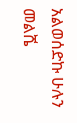አልወሰድኩ ሁሉን መልሼ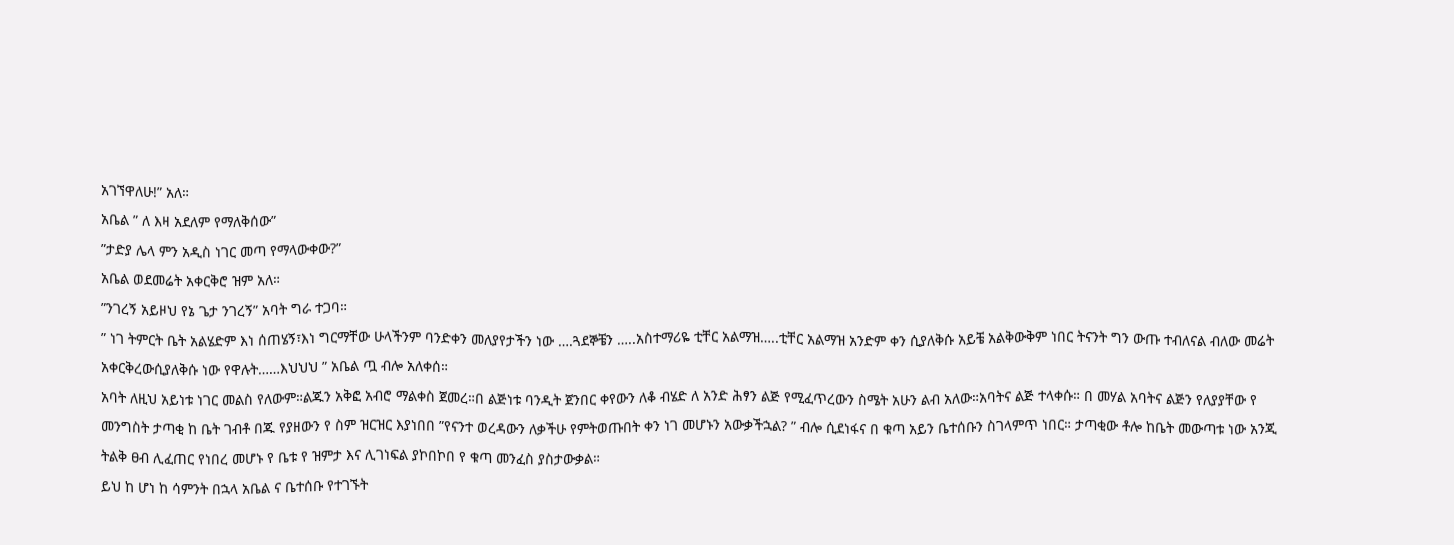አገኘዋለሁ!” አለ።
አቤል ” ለ እዛ አደለም የማለቅሰው”
”ታድያ ሌላ ምን አዲስ ነገር መጣ የማላውቀው?”
አቤል ወደመሬት አቀርቅሮ ዝም አለ።
”ንገረኝ አይዞህ የኔ ጌታ ንገረኝ” አባት ግራ ተጋባ።
” ነገ ትምርት ቤት አልሄድም እነ ሰጠሄኝ፣እነ ግርማቸው ሁላችንም ባንድቀን መለያየታችን ነው ….ጓደኞቼን …..አስተማሪዬ ቲቸር አልማዝ…..ቲቸር አልማዝ አንድም ቀን ሲያለቅሱ አይቼ አልቅውቅም ነበር ትናንት ግን ውጡ ተብለናል ብለው መሬት አቀርቅረውሲያለቅሱ ነው የዋሉት……እህህህ ” አቤል ጧ ብሎ አለቀሰ።
አባት ለዚህ አይነቱ ነገር መልስ የለውም።ልጁን አቅፎ አብሮ ማልቀስ ጀመረ።በ ልጅነቱ ባንዲት ጀንበር ቀየውን ለቆ ብሄድ ለ አንድ ሕፃን ልጅ የሚፈጥረውን ስሜት አሁን ልብ አለው።አባትና ልጅ ተላቀሱ። በ መሃል አባትና ልጅን የለያያቸው የ መንግስት ታጣቂ ከ ቤት ገብቶ በጁ የያዘውን የ ስም ዝርዝር እያነበበ ”የናንተ ወረዳውን ለቃችሁ የምትወጡበት ቀን ነገ መሆኑን አውቃችኋል? ” ብሎ ሲደነፋና በ ቁጣ አይን ቤተሰቡን ስገላምጥ ነበር። ታጣቂው ቶሎ ከቤት መውጣቱ ነው አንጂ ትልቅ ፀብ ሊፈጠር የነበረ መሆኑ የ ቤቱ የ ዝምታ እና ሊገነፍል ያኮበኮበ የ ቁጣ መንፈስ ያስታውቃል።
ይህ ከ ሆነ ከ ሳምንት በኋላ አቤል ና ቤተሰቡ የተገኙት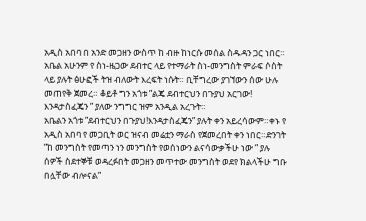አዲስ አበባ በ አንድ መጋዘን ውስጥ ከ ብዙ ከነርሱ መሰል ስዱዳን ጋር ነበር። አቤል አሁንም የ ስነ-ዜጋው ደብተር ላይ የተማራት ስነ-መንግስት ምራፍ ሶስት ላይ ያሉት ፅሁፎች ትዝ ብለውት እረፍት ነሱት። ቢቸግረው ያገኘውን ሰው ሁሉ መጠየቅ ጀመረ። ቆይቶ ግን አጎቱ ”ልጄ ደብተርህን በጉያህ አርገው! እንዳታስፈጄን ” ያለው ንግግር ዝም አንዲል አረጉት።
አቤልን አጎቱ ”ደብተርህን በጉያህ!እንዳታስፈጄን” ያሉት ቀን አይረሳውም።ቀኑ የ አዲስ አበባ የ መጋቢት ወር ዝናብ መሬቷን ማራስ የጀመረበት ቀን ነበር።ድንገት ”ከ መንግስት የመጣን ነን መንግስት የወሰነውን ልናሳውቃችሁ ነው ” ያሉ ሰዎች ስደተኞቹ ወዳረፉበት መጋዘን መጥተው መንግስት ወደየ ክልላችሁ ግቡ በሏቸው ብሎናል”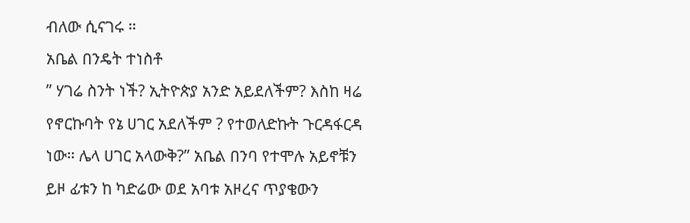ብለው ሲናገሩ ።
አቤል በንዴት ተነስቶ
” ሃገሬ ስንት ነች? ኢትዮጵያ አንድ አይደለችም? እስከ ዛሬ የኖርኩባት የኔ ሀገር አደለችም ? የተወለድኩት ጉርዳፋርዳ ነው። ሌላ ሀገር አላውቅ?” አቤል በንባ የተሞሉ አይኖቹን ይዞ ፊቱን ከ ካድሬው ወደ አባቱ አዞረና ጥያቄውን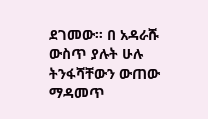ደገመው። በ አዳራሹ ውስጥ ያሉት ሁሉ ትንፋሻቸውን ውጠው ማዳመጥ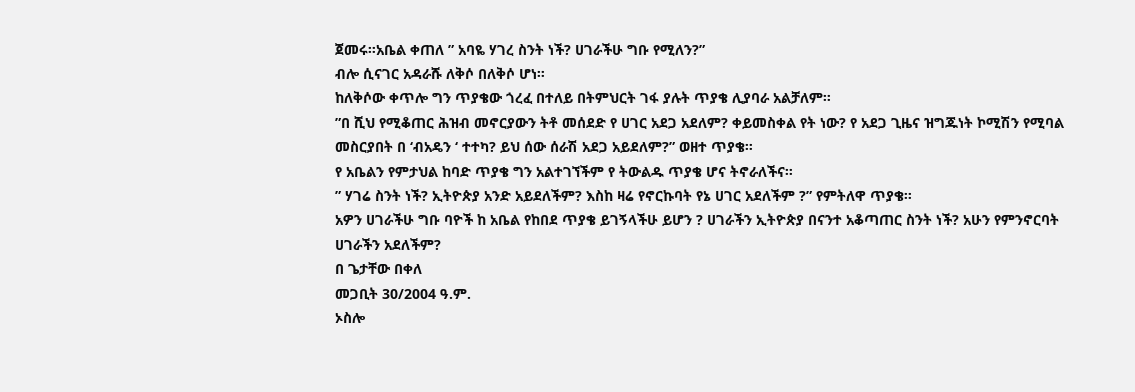ጀመሩ።አቤል ቀጠለ ” አባዬ ሃገረ ስንት ነች? ሀገራችሁ ግቡ የሚለን?”
ብሎ ሲናገር አዳራሹ ለቅሶ በለቅሶ ሆነ።
ከለቅሶው ቀጥሎ ግን ጥያቄው ጎረፈ በተለይ በትምህርት ገፋ ያሉት ጥያቄ ሊያባራ አልቻለም።
”በ ሺህ የሚቆጠር ሕዝብ መኖርያውን ትቶ መሰደድ የ ሀገር አደጋ አደለም? ቀይመስቀል የት ነው? የ አደጋ ጊዜና ዝግጁነት ኮሚሽን የሚባል መስርያበት በ ‘ብአዴን ‘ ተተካ? ይህ ሰው ሰራሽ አደጋ አይደለም?” ወዘተ ጥያቄ።
የ አቤልን የምታህል ከባድ ጥያቄ ግን አልተገኘችም የ ትውልዱ ጥያቄ ሆና ትኖራለችና።
” ሃገሬ ስንት ነች? ኢትዮጵያ አንድ አይደለችም? እስከ ዛሬ የኖርኩባት የኔ ሀገር አደለችም ?” የምትለዋ ጥያቄ።
አዎን ሀገራችሁ ግቡ ባዮች ከ አቤል የከበደ ጥያቄ ይገኝላችሁ ይሆን ? ሀገራችን ኢትዮጵያ በናንተ አቆጣጠር ስንት ነች? አሁን የምንኖርባት ሀገራችን አደለችም?
በ ጌታቸው በቀለ
መጋቢት 30/2004 ዓ.ም.
ኦስሎ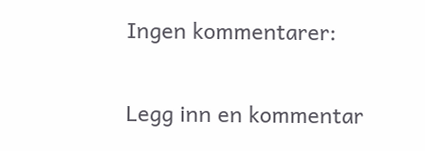Ingen kommentarer:

Legg inn en kommentar